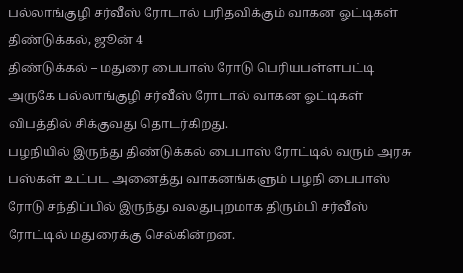பல்லாங்குழி சர்வீஸ் ரோடால் பரிதவிக்கும் வாகன ஓட்டிகள்
திண்டுக்கல், ஜூன் 4
திண்டுக்கல் – மதுரை பைபாஸ் ரோடு பெரியபள்ளபட்டி அருகே பல்லாங்குழி சர்வீஸ் ரோடால் வாகன ஓட்டிகள் விபத்தில் சிக்குவது தொடர்கிறது.
பழநியில் இருந்து திண்டுக்கல் பைபாஸ் ரோட்டில் வரும் அரசு பஸ்கள் உட்பட அனைத்து வாகனங்களும் பழநி பைபாஸ் ரோடு சந்திப்பில் இருந்து வலதுபுறமாக திரும்பி சர்வீஸ் ரோட்டில் மதுரைக்கு செல்கின்றன.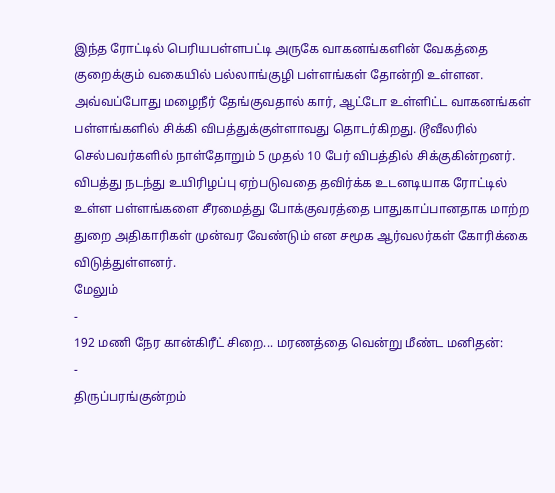இந்த ரோட்டில் பெரியபள்ளபட்டி அருகே வாகனங்களின் வேகத்தை குறைக்கும் வகையில் பல்லாங்குழி பள்ளங்கள் தோன்றி உள்ளன. அவ்வப்போது மழைநீர் தேங்குவதால் கார், ஆட்டோ உள்ளிட்ட வாகனங்கள் பள்ளங்களில் சிக்கி விபத்துக்குள்ளாவது தொடர்கிறது. டூவீலரில் செல்பவர்களில் நாள்தோறும் 5 முதல் 10 பேர் விபத்தில் சிக்குகின்றனர்.
விபத்து நடந்து உயிரிழப்பு ஏற்படுவதை தவிர்க்க உடனடியாக ரோட்டில் உள்ள பள்ளங்களை சீரமைத்து போக்குவரத்தை பாதுகாப்பானதாக மாற்ற துறை அதிகாரிகள் முன்வர வேண்டும் என சமூக ஆர்வலர்கள் கோரிக்கை விடுத்துள்ளனர்.
மேலும்
-
192 மணி நேர கான்கிரீட் சிறை... மரணத்தை வென்று மீண்ட மனிதன்:
-
திருப்பரங்குன்றம்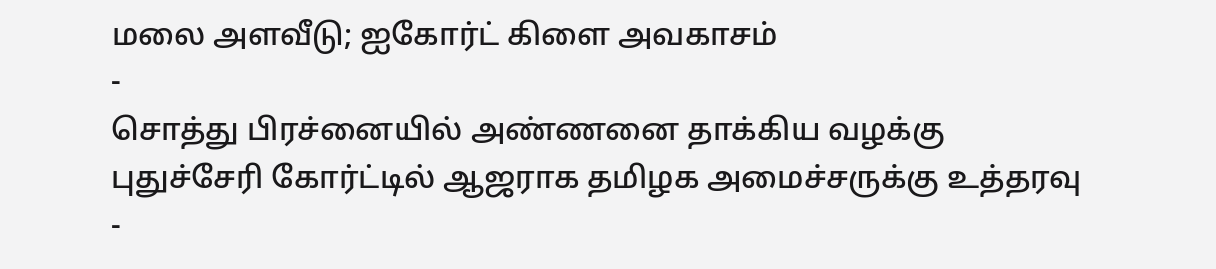மலை அளவீடு; ஐகோர்ட் கிளை அவகாசம்
-
சொத்து பிரச்னையில் அண்ணனை தாக்கிய வழக்கு புதுச்சேரி கோர்ட்டில் ஆஜராக தமிழக அமைச்சருக்கு உத்தரவு
-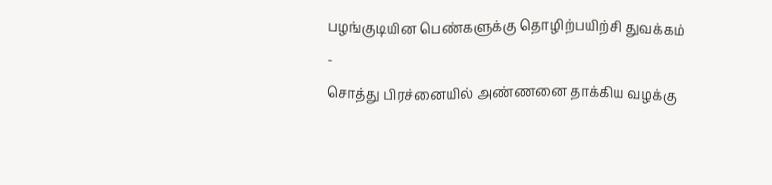பழங்குடியின பெண்களுக்கு தொழிற்பயிற்சி துவக்கம்
-
சொத்து பிரச்னையில் அண்ணனை தாக்கிய வழக்கு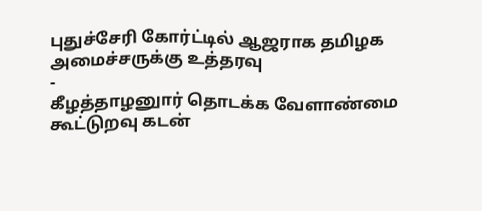புதுச்சேரி கோர்ட்டில் ஆஜராக தமிழக அமைச்சருக்கு உத்தரவு
-
கீழத்தாழனுார் தொடக்க வேளாண்மை கூட்டுறவு கடன்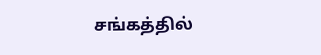சங்கத்தில்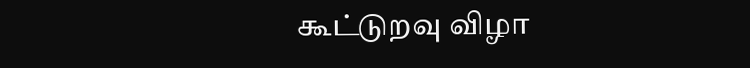கூட்டுறவு விழா